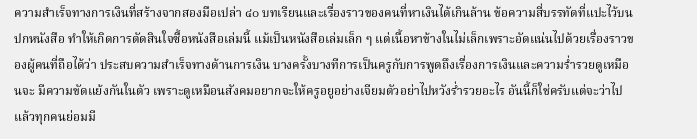ความสำเร็จทางการเงินที่สร้างจากสองมือเปล่า ๔๐ บทเรียนและเรื่องราวของคนที่หาเงินได้เกินล้าน ข้อความสี่บรรทัดที่แปะไว้บนปกหนังสือ ทำให้เกิดการตัดสินใจซื้อหนังสือเล่มนี้ แม้เป็นหนังสือเล่มเล็ก ๆ แต่เนื้อหาข้างในไม่เล็กเพราะอัดแน่นไปด้วยเรื่องราวของผู้คนที่ถือได้ว่า ประสบความสำเร็จทางด้านการเงิน บางครั้งบางทีการเป็นครูกับการพูดถึงเรื่องการเงินและความร่ำรวยดูเหมือนจะ มีความขัดแย้งกันในตัว เพราะดูเหมือนสังคมอยากจะให้ครูอยูอย่างเจียมตัวอย่าไปหวังร่ำรวยอะไร อันนี้ก็ใช่ครับแต่จะว่าไปแล้วทุกคนย่อมมี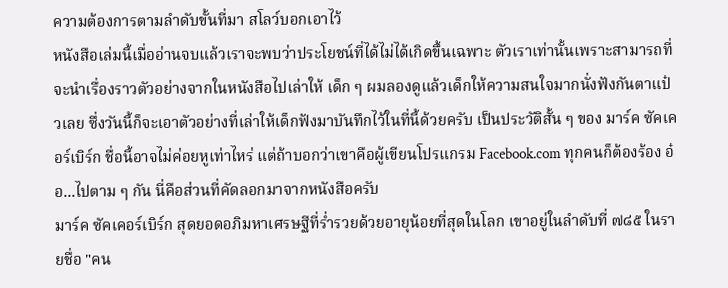ความต้องการตามลำดับขั้นที่มา สโลว์บอกเอาไว้
หนังสือเล่มนี้เมื่ออ่านจบแล้วเราจะพบว่าประโยชน์ที่ได้ไม่ได้เกิดขึ้นเฉพาะ ตัวเราเท่านั้นเพราะสามารถที่จะนำเรื่องราวตัวอย่างจากในหนังสือไปเล่าให้ เด็ก ๆ ผมลองดูแล้วเด็กให้ความสนใจมากนั่งฟังกันตาแป๋วเลย ซึ่งวันนี้ก็จะเอาตัวอย่างที่เล่าให้เด็กฟังมาบันทึกไว้ในที่นี้ด้วยครับ เป็นประวัติสั้น ๆ ของ มาร์ค ซัคเคอร์เบิร์ก ชื่อนี้อาจไม่ค่อยหูเท่าไหร่ แต่ถ้าบอกว่าเขาคือผู้เขียนโปรแกรม Facebook.com ทุกคนก็ต้องร้อง อ๋อ...ไปตาม ๆ กัน นี่คือส่วนที่คัดลอกมาจากหนังสือครับ
มาร์ค ซัคเคอร์เบิร์ก สุดยอดอภิมหาเศรษฐีที่ร่ำรวยด้วยอายุน้อยที่สุดในโลก เขาอยู่ในลำดับที่ ๗๘๕ ในรายชื่อ "คน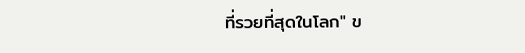ที่รวยที่สุดในโลก" ข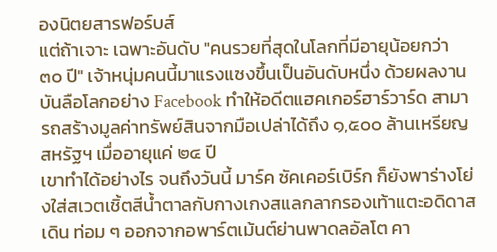องนิตยสารฟอร์บส์
แต่ถ้าเจาะ เฉพาะอันดับ "คนรวยที่สุดในโลกที่มีอายุน้อยกว่า ๓๐ ปี" เจ้าหนุ่มคนนี้มาแรงแซงขึ้นเป็นอันดับหนึ่ง ด้วยผลงานบันลือโลกอย่าง Facebook ทำให้อดีตแฮคเกอร์ฮาร์วาร์ด สามารถสร้างมูลค่าทรัพย์สินจากมือเปล่าได้ถึง ๑,๕๐๐ ล้านเหรียญสหรัฐฯ เมื่ออายุแค่ ๒๔ ปี
เขาทำได้อย่างไร จนถึงวันนี้ มาร์ค ซัคเคอร์เบิร์ก ก็ยังพาร่างโย่งใส่สเวตเชิ้ตสีน้ำตาลกับกางเกงสแลกลากรองเท้าแตะอดิดาสเดิน ท่อม ๆ ออกจากอพาร์ตเม้นต์ย่านพาดลอัลโต คา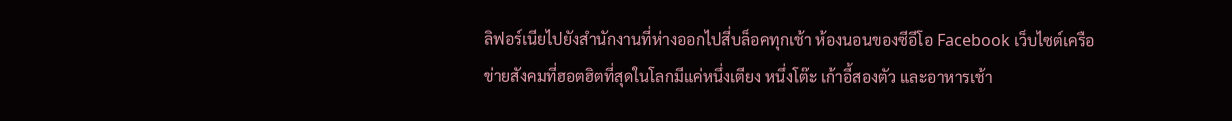ลิฟอร์เนียไปยังสำนักงานที่ห่างออกไปสี่บล็อคทุกเช้า ห้องนอนของซีอีโอ Facebook เว็บไซต์เครือข่ายสังคมที่ฮอตฮิตที่สุดในโลกมีแค่หนึ่งเตียง หนึ่งโต๊ะ เก้าอี้สองตัว และอาหารเช้า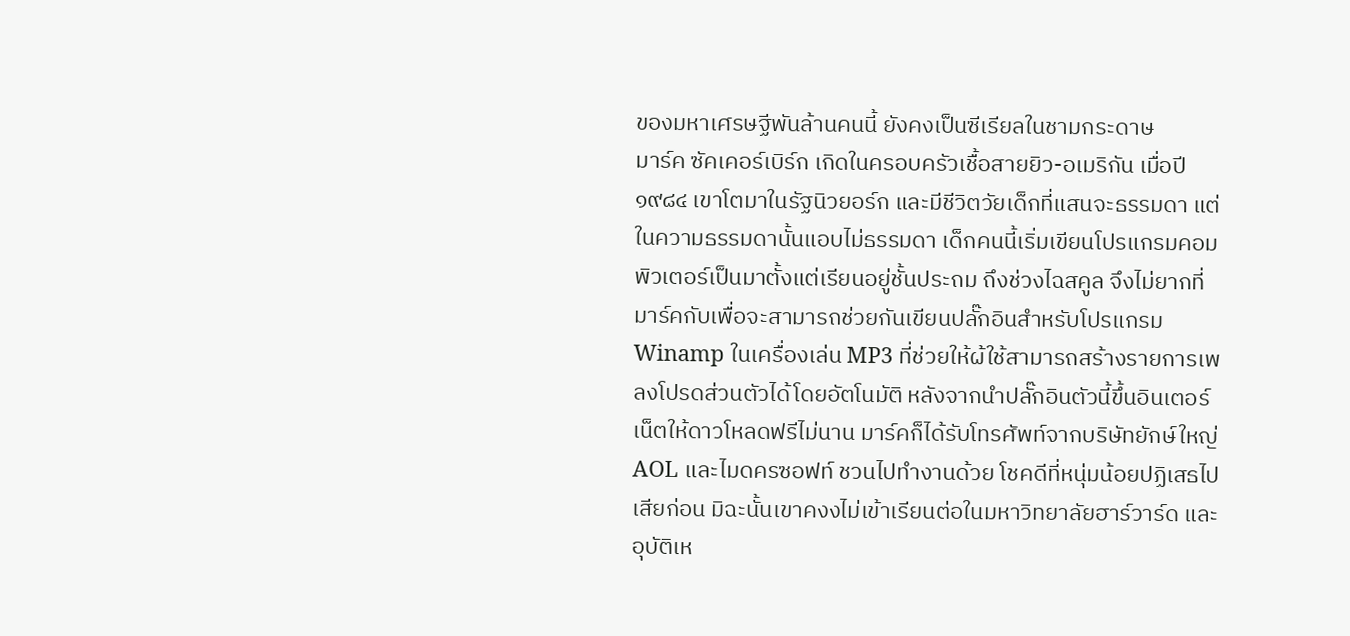ของมหาเศรษฐีพันล้านคนนี้ ยังคงเป็นซีเรียลในชามกระดาษ
มาร์ค ซัคเคอร์เบิร์ก เกิดในครอบครัวเชื้อสายยิว-อเมริกัน เมื่อปี ๑๙๘๔ เขาโตมาในรัฐนิวยอร์ก และมีชีวิตวัยเด็กที่แสนจะธรรมดา แต่ในความธรรมดานั้นแอบไม่ธรรมดา เด็กคนนี้เริ่มเขียนโปรแกรมคอมพิวเตอร์เป็นมาตั้งแต่เรียนอยู่ชั้นประถม ถึงช่วงไฉสคูล จึงไม่ยากที่มาร์คกับเพื่อจะสามารถช่วยกันเขียนปลั๊กอินสำหรับโปรแกรม Winamp ในเครื่องเล่น MP3 ที่ช่วยให้ผ้ใช้สามารถสร้างรายการเพลงโปรดส่วนตัวได้โดยอัตโนมัติ หลังจากนำปลั๊กอินตัวนี้ขึ้นอินเตอร์เน็ตให้ดาวโหลดฟรีไม่นาน มาร์คก็ได้รับโทรศัพท์จากบริษัทยักษ์ใหญ่ AOL และไมดครซอฟท์ ชวนไปทำงานด้วย โชคดีที่หนุ่มน้อยปฏิเสธไปเสียก่อน มิฉะนั้นเขาคงงไม่เข้าเรียนต่อในมหาวิทยาลัยฮาร์วาร์ด และ อุบัติเห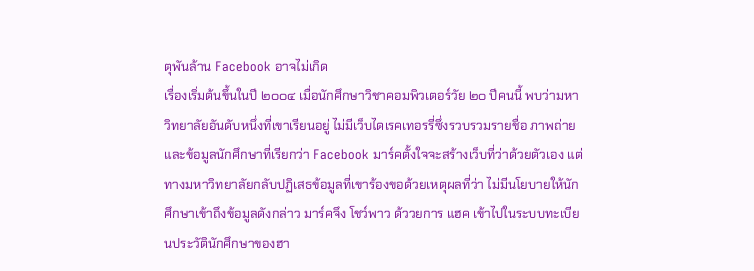ตุพันล้าน Facebook อาจไม่เกิด
เรื่องเริ่มต้นขึ้นในปี ๒๐๐๔ เมื่อนักศึกษาวิชาคอมพิวเตอร์วัย ๒๐ ปีคนนี้ พบว่ามหาวิทยาลัยอันดับหนึ่งที่เขาเรียนอยู่ ไม่มีเว็บไดเรคเทอรรี่ซึ่งรวบรวมรายชื่อ ภาพถ่ายและข้อมูลนักศึกษาที่เรียกว่า Facebook มาร์คตั้งใจจะสร้างเว็บที่ว่าด้วยตัวเอง แต่ทางมหาวิทยาลัยกลับปฏิเสธข้อมูลที่เขาร้องขอด้วยเหตุผลที่ว่า ไม่มีนโยบายให้นักศึกษาเข้าถึงข้อมูลดังกล่าว มาร์คจึง โชว์พาว ด้ววยการ แฮค เข้าไปในระบบทะเบียนประวัตินักศึกษาของฮา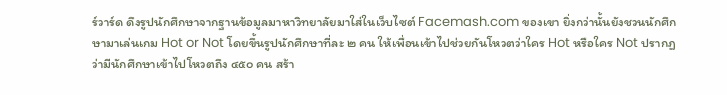ร์วาร์ด ดึงรูปนักศึกษาจากฐานข้อมูลมาหาวิทยาลัยมาใส่ในเว็บไซต์ Facemash.com ของเขา ยิ่งกว่านั้นยังชวนนักศึกษามาเล่นเกม Hot or Not โดยขึ้นรูปนักศึกษาที่ละ ๒ คน ให้เพื่อนเข้าไปช่วยกันโหวตว่าใคร Hot หรือใคร Not ปรากฏว่ามีนักศึกษาเข้าไปโหวตถึง ๔๕๐ คน สร้า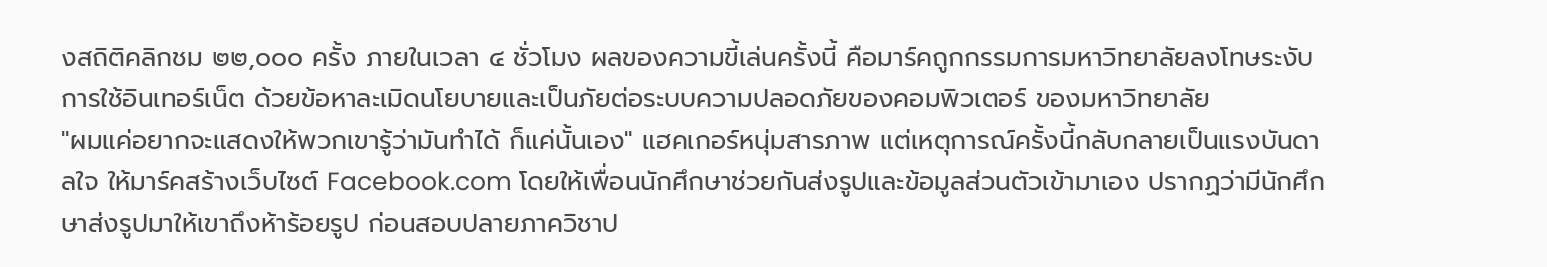งสถิติคลิกชม ๒๒,๐๐๐ ครั้ง ภายในเวลา ๔ ชั่วโมง ผลของความขี้เล่นครั้งนี้ คือมาร์คถูกกรรมการมหาวิทยาลัยลงโทษระงับการใช้อินเทอร์เน็ต ด้วยข้อหาละเมิดนโยบายและเป็นภัยต่อระบบความปลอดภัยของคอมพิวเตอร์ ของมหาวิทยาลัย
"ผมแค่อยากจะแสดงให้พวกเขารู้ว่ามันทำได้ ก็แค่นั้นเอง" แฮคเกอร์หนุ่มสารภาพ แต่เหตุการณ์ครั้งนี้กลับกลายเป็นแรงบันดาลใจ ให้มาร์คสร้างเว็บไซต์ Facebook.com โดยให้เพื่อนนักศึกษาช่วยกันส่งรูปและข้อมูลส่วนตัวเข้ามาเอง ปรากฏว่ามีนักศึกษาส่งรูปมาให้เขาถึงห้าร้อยรูป ก่อนสอบปลายภาควิชาป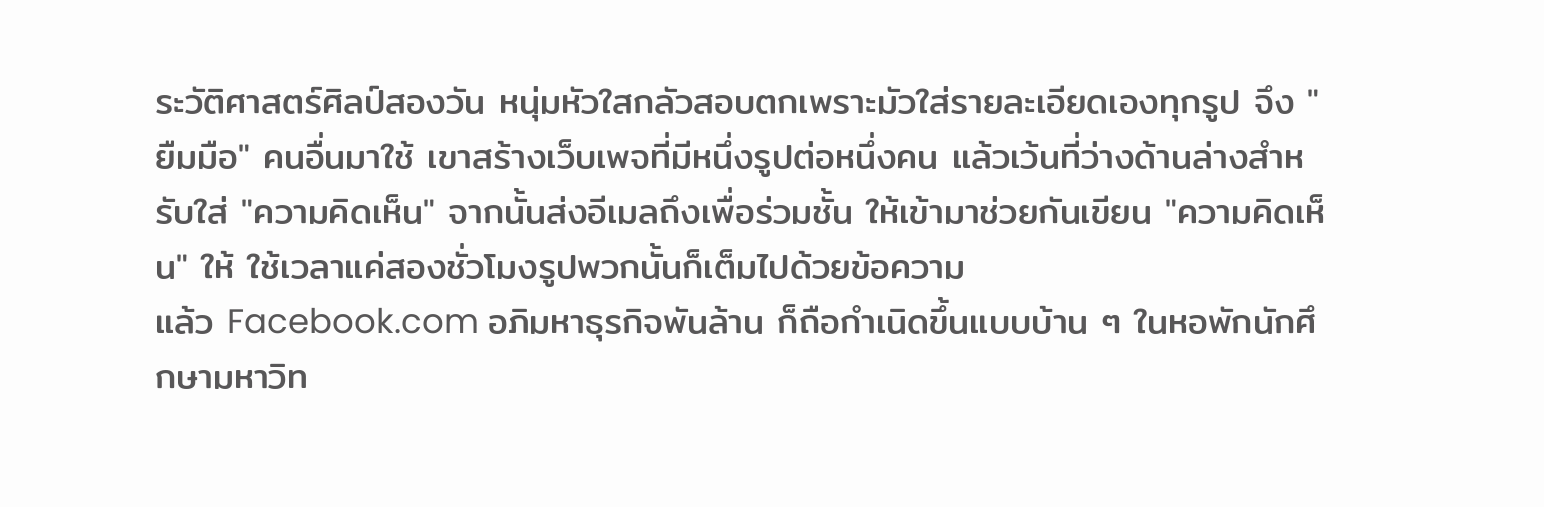ระวัติศาสตร์ศิลป์สองวัน หนุ่มหัวใสกลัวสอบตกเพราะมัวใส่รายละเอียดเองทุกรูป จึง "ยืมมือ" คนอื่นมาใช้ เขาสร้างเว็บเพจที่มีหนึ่งรูปต่อหนึ่งคน แล้วเว้นที่ว่างด้านล่างสำหรับใส่ "ความคิดเห็น" จากนั้นส่งอีเมลถึงเพื่อร่วมชั้น ให้เข้ามาช่วยกันเขียน "ความคิดเห็น" ให้ ใช้เวลาแค่สองชั่วโมงรูปพวกนั้นก็เต็มไปด้วยข้อความ
แล้ว Facebook.com อภิมหาธุรกิจพันล้าน ก็ถือกำเนิดขึ้นแบบบ้าน ๆ ในหอพักนักศึกษามหาวิท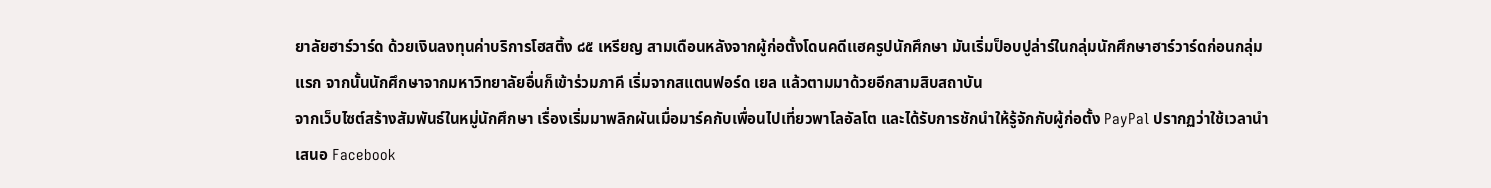ยาลัยฮาร์วาร์ด ด้วยเงินลงทุนค่าบริการโฮสติ้ง ๘๕ เหรียญ สามเดือนหลังจากผู้ก่อตั้งโดนคดีเเฮครูปนักศึกษา มันเริ่มป็อบปูล่าร์ในกลุ่มนักศึกษาฮาร์วาร์ดก่อนกลุ่มแรก จากนั้นนักศึกษาจากมหาวิทยาลัยอื่นก็เข้าร่วมภาคี เริ่มจากสแตนฟอร์ด เยล แล้วตามมาด้วยอีกสามสิบสถาบัน
จากเว็บไซต์สร้างสัมพันธ์ในหมู่นักศึกษา เรื่องเริ่มมาพลิกผันเมื่อมาร์คกับเพื่อนไปเที่ยวพาโลอัลโต และได้รับการชักนำให้รู้จักกับผู้ก่อตั้ง PayPal ปรากฏว่าใช้เวลานำเสนอ Facebook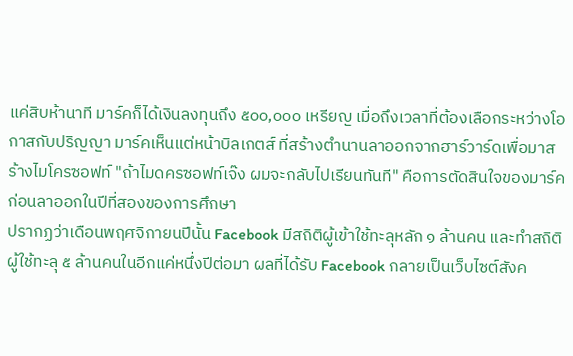แค่สิบห้านาที มาร์คก็ได้เงินลงทุนถึง ๕๐๐,๐๐๐ เหรียญ เมื่อถึงเวลาที่ต้องเลือกระหว่างโอกาสกับปริญญา มาร์คเห็นแต่หน้าบิลเกตส์ ที่สร้างตำนานลาออกจากฮาร์วาร์ดเพื่อมาสร้างไมโครซอฟท์ "ถ้าไมดครซอฟท์เจ๊ง ผมจะกลับไปเรียนทันที" คือการตัดสินใจของมาร์คก่อนลาออกในปีที่สองของการศึกษา
ปรากฏว่าเดือนพฤศจิกายนปีนั้น Facebook มีสถิติผู้เข้าใช้ทะลุหลัก ๑ ล้านคน และทำสถิติผู้ใช้ทะลุ ๕ ล้านคนในอีกแค่หนึ่งปีต่อมา ผลที่ได้รับ Facebook กลายเป็นเว็บไซต์สังค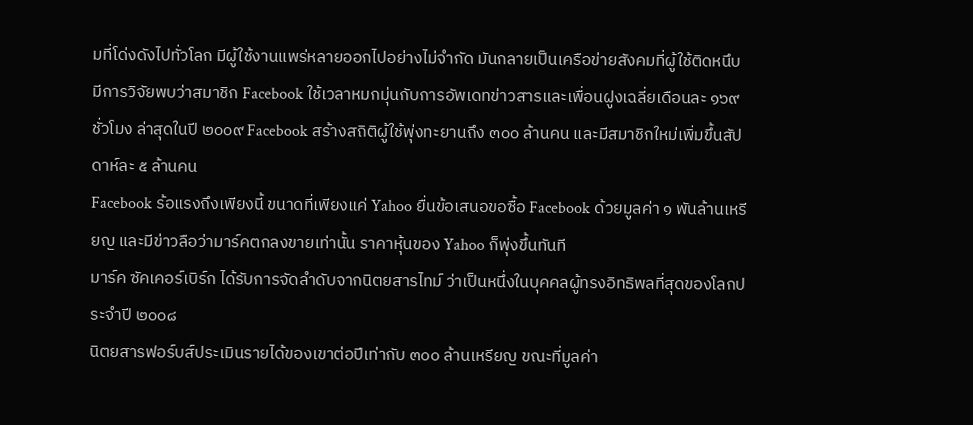มที่โด่งดังไปทั่วโลก มีผู้ใช้งานแพร่หลายออกไปอย่างไม่จำกัด มันกลายเป็นเครือข่ายสังคมที่ผู้ใช้ติดหนึบ มีการวิจัยพบว่าสมาชิก Facebook ใช้เวลาหมกมุ่นกับการอัพเดทข่าวสารและเพื่อนฝูงเฉลี่ยเดือนละ ๑๖๙ ชั่วโมง ล่าสุดในปี ๒๐๐๙ Facebook สร้างสถิติผู้ใช้พุ่งทะยานถึง ๓๐๐ ล้านคน และมีสมาชิกใหม่เพิ่มขึ้นสัปดาห์ละ ๕ ล้านคน
Facebook ร้อแรงถึงเพียงนี้ ขนาดที่เพียงแค่ Yahoo ยื่นข้อเสนอขอซื้อ Facebook ด้วยมูลค่า ๑ พันล้านเหรียญ และมีข่าวลือว่ามาร์คตกลงขายเท่านั้น ราคาหุ้นของ Yahoo ก็พุ่งขึ้นทันที
มาร์ค ซัคเคอร์เบิร์ก ได้รับการจัดลำดับจากนิตยสารไทม์ ว่าเป็นหนึ่งในบุคคลผู้ทรงอิทธิพลที่สุดของโลกประจำปี ๒๐๐๘
นิตยสารฟอร์บส์ประเมินรายได้ของเขาต่อปีเท่ากับ ๓๐๐ ล้านเหรียญ ขณะที่มูลค่า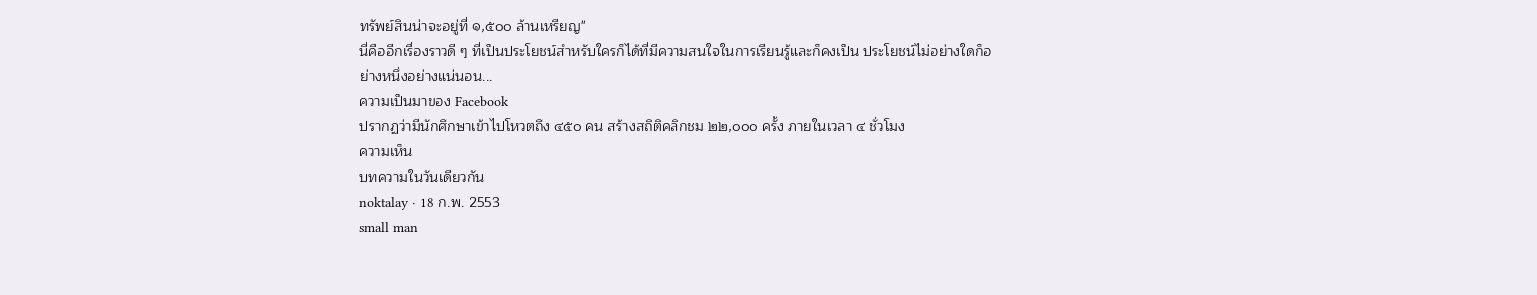ทรัพย์สินน่าจะอยู่ที่ ๑,๕๐๐ ล้านเหรียญ"
นี่คืออีกเรื่องราวดี ๆ ที่เป็นประโยชน์สำหรับใครก็ได้ที่มีความสนใจในการเรียนรู้และก็คงเป็น ประโยชน์ไม่อย่างใดก็อย่างหนึ่งอย่างแน่นอน...
ความเป็นมาของ Facebook
ปรากฏว่ามีนักศึกษาเข้าไปโหวตถึง ๔๕๐ คน สร้างสถิติคลิกชม ๒๒,๐๐๐ ครั้ง ภายในเวลา ๔ ชั่วโมง
ความเห็น
บทความในวันเดียวกัน
noktalay · 18 ก.พ. 2553
small man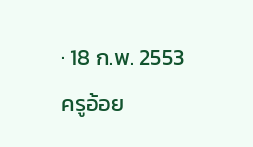· 18 ก.พ. 2553
ครูอ้อย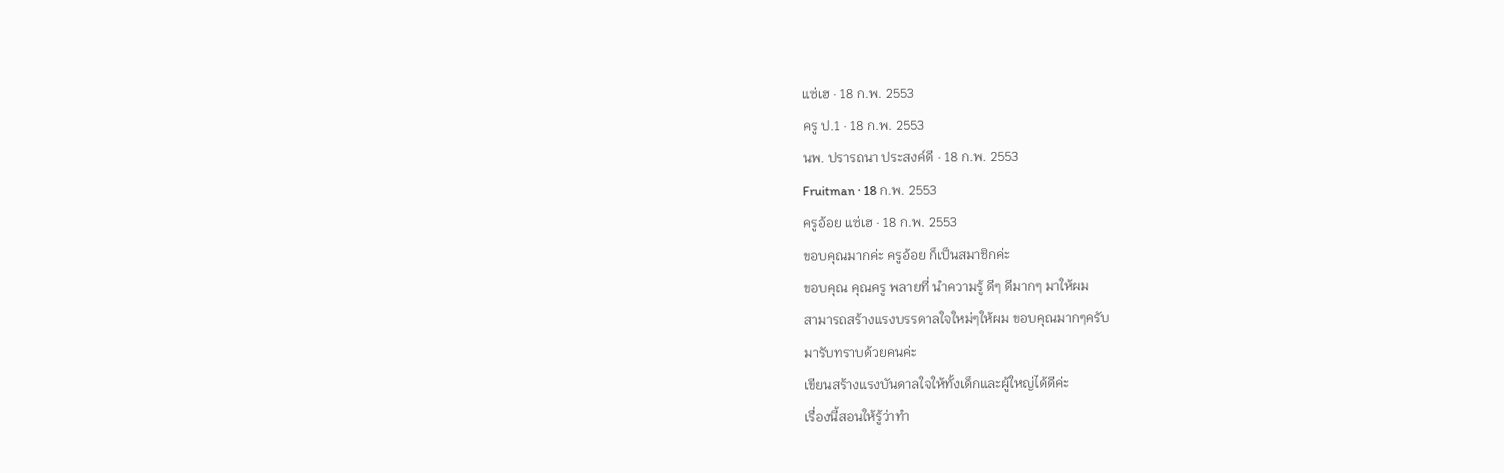แซ่เฮ · 18 ก.พ. 2553
ครู ป.1 · 18 ก.พ. 2553
นพ. ปรารถนา ประสงค์ดี · 18 ก.พ. 2553
Fruitman · 18 ก.พ. 2553
ครูอ้อย แซ่เฮ · 18 ก.พ. 2553
ขอบคุณมากค่ะ ครูอ้อย ก็เป็นสมาชิกค่ะ
ขอบคุณ คุณครู พลายที่ นำความรู้ ดีๆ ดีมากๆ มาให้ผม
สามารถสร้างแรงบรรดาลใจใหม่ๆให้ผม ขอบคุณมากๆครับ
มารับทราบด้วยคนค่ะ
เขียนสร้างแรงบันดาลใจให้ทั้งเด็กและผู้ใหญ่ได้ดีค่ะ
เรื่องนี้สอนให้รู้ว่าทำ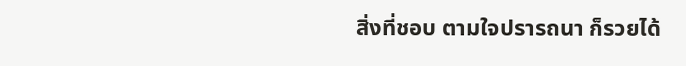สิ่งที่ชอบ ตามใจปรารถนา ก็รวยได้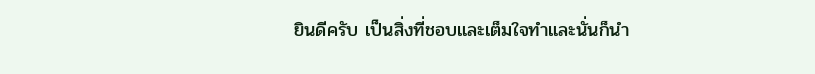ยินดีครับ เป็นสิ่งที่ชอบและเต็มใจทำและนั่นก็นำ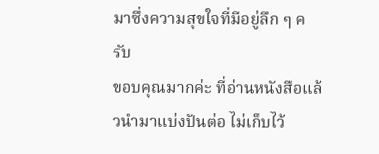มาซึ่งความสุขใจที่มีอยู่ลึก ๆ ครับ
ขอบคุณมากค่ะ ที่อ่านหนังสือแล้วนำมาแบ่งปันต่อ ไม่เก็บไว้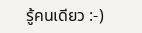รู้คนเดียว :-)